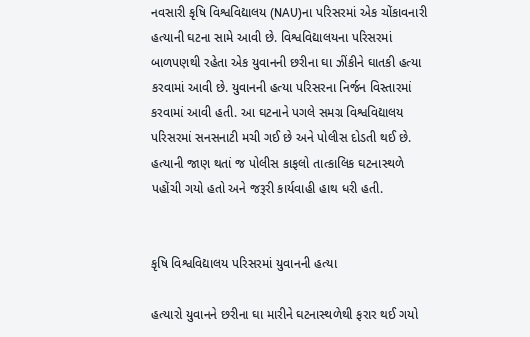નવસારી કૃષિ વિશ્વવિદ્યાલય (NAU)ના પરિસરમાં એક ચોંકાવનારી હત્યાની ઘટના સામે આવી છે. વિશ્વવિદ્યાલયના પરિસરમાં બાળપણથી રહેતા એક યુવાનની છરીના ઘા ઝીંકીને ઘાતકી હત્યા કરવામાં આવી છે. યુવાનની હત્યા પરિસરના નિર્જન વિસ્તારમાં કરવામાં આવી હતી. આ ઘટનાને પગલે સમગ્ર વિશ્વવિદ્યાલય પરિસરમાં સનસનાટી મચી ગઈ છે અને પોલીસ દોડતી થઈ છે. હત્યાની જાણ થતાં જ પોલીસ કાફલો તાત્કાલિક ઘટનાસ્થળે પહોંચી ગયો હતો અને જરૂરી કાર્યવાહી હાથ ધરી હતી.


કૃષિ વિશ્વવિદ્યાલય પરિસરમાં યુવાનની હત્યા

હત્યારો યુવાનને છરીના ઘા મારીને ઘટનાસ્થળેથી ફરાર થઈ ગયો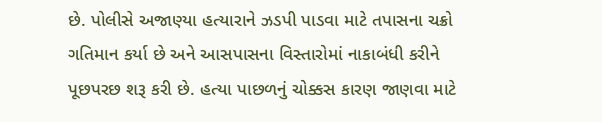છે. પોલીસે અજાણ્યા હત્યારાને ઝડપી પાડવા માટે તપાસના ચક્રો ગતિમાન કર્યા છે અને આસપાસના વિસ્તારોમાં નાકાબંધી કરીને પૂછપરછ શરૂ કરી છે. હત્યા પાછળનું ચોક્કસ કારણ જાણવા માટે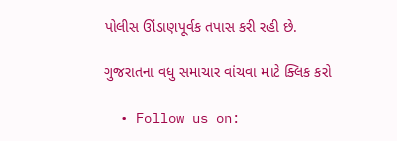પોલીસ ઊંડાણપૂર્વક તપાસ કરી રહી છે.

ગુજરાતના વધુ સમાચાર વાંચવા માટે ક્લિક કરો

  • Follow us on: